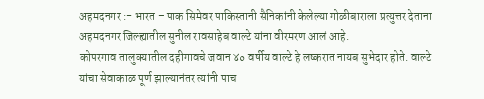अहमदनगर :- भारत – पाक सिमेवर पाकिस्तानी सैनिकांनी केलेल्या गोळीबाराला प्रत्युत्तर देताना अहमदनगर जिल्ह्यातील सुनील रावसाहेब वाल्टे यांना वीरमरण आलं आहे.
कोपरगाव तालुक्यातील दहीगावचे जवान ४० वर्षीय वाल्टे हे लष्करात नायब सुभेदार होते. वाल्टे यांचा सेवाकाळ पूर्ण झाल्यानंतर त्यांनी पाच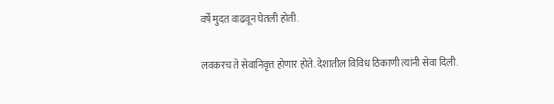वर्षे मुदत वाढवून घेतली होती.

लवकरच ते सेवानिवृत्त होणार होते. देशातील विविध ठिकाणी त्यांनी सेवा दिली.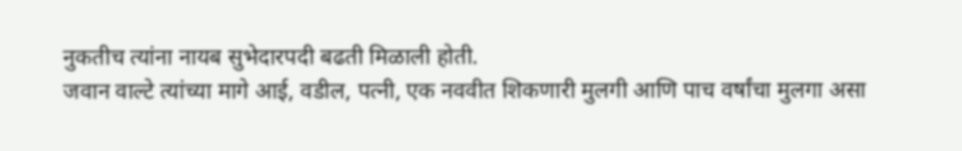नुकतीच त्यांना नायब सुभेदारपदी बढती मिळाली होती.
जवान वाल्टे त्यांच्या मागे आई, वडील, पत्नी, एक नववीत शिकणारी मुलगी आणि पाच वर्षांचा मुलगा असा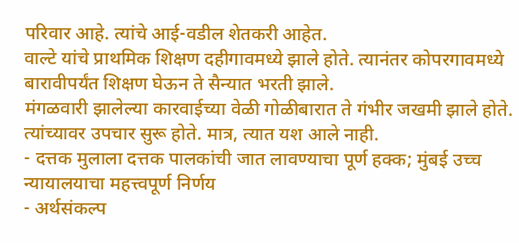परिवार आहे. त्यांचे आई-वडील शेतकरी आहेत.
वाल्टे यांचे प्राथमिक शिक्षण दहीगावमध्ये झाले होते. त्यानंतर कोपरगावमध्ये बारावीपर्यंत शिक्षण घेऊन ते सैन्यात भरती झाले.
मंगळवारी झालेल्या कारवाईच्या वेळी गोळीबारात ते गंभीर जखमी झाले होते. त्यांच्यावर उपचार सुरू होते. मात्र, त्यात यश आले नाही.
- दत्तक मुलाला दत्तक पालकांची जात लावण्याचा पूर्ण हक्क; मुंबई उच्च न्यायालयाचा महत्त्वपूर्ण निर्णय
- अर्थसंकल्प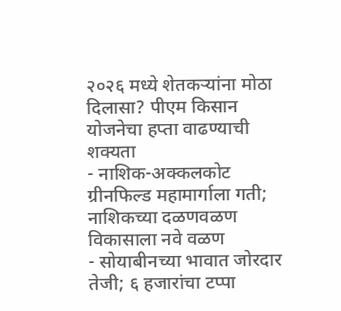२०२६ मध्ये शेतकऱ्यांना मोठा दिलासा? पीएम किसान योजनेचा हप्ता वाढण्याची शक्यता
- नाशिक-अक्कलकोट ग्रीनफिल्ड महामार्गाला गती; नाशिकच्या दळणवळण विकासाला नवे वळण
- सोयाबीनच्या भावात जोरदार तेजी; ६ हजारांचा टप्पा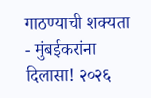गाठण्याची शक्यता
- मुंबईकरांना दिलासा! २०२६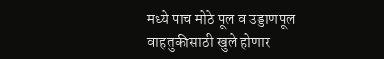मध्ये पाच मोठे पूल व उड्डाणपूल वाहतुकीसाठी खुले होणार